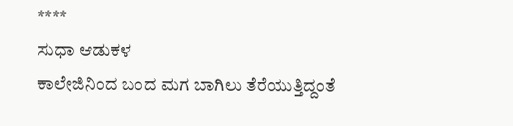****
ಸುಧಾ ಆಡುಕಳ
ಕಾಲೇಜಿನಿಂದ ಬಂದ ಮಗ ಬಾಗಿಲು ತೆರೆಯುತ್ತಿದ್ದಂತೆ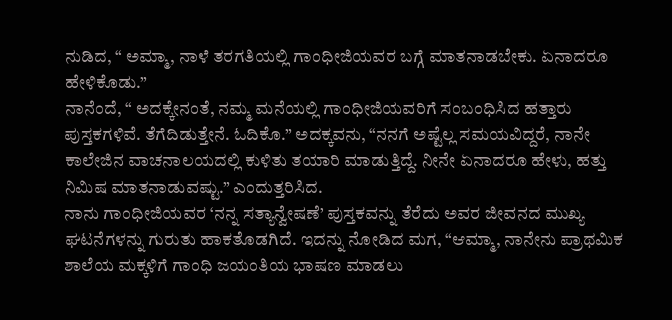ನುಡಿದ, “ ಅಮ್ಮಾ, ನಾಳೆ ತರಗತಿಯಲ್ಲಿ ಗಾಂಧೀಜಿಯವರ ಬಗ್ಗೆ ಮಾತನಾಡಬೇಕು. ಏನಾದರೂ ಹೇಳಿಕೊಡು.”
ನಾನೆಂದೆ, “ ಅದಕ್ಕೇನಂತೆ, ನಮ್ಮ ಮನೆಯಲ್ಲಿ ಗಾಂಧೀಜಿಯವರಿಗೆ ಸಂಬಂಧಿಸಿದ ಹತ್ತಾರು ಪುಸ್ತಕಗಳಿವೆ. ತೆಗೆದಿಡುತ್ತೇನೆ. ಓದಿಕೊ.” ಅದಕ್ಕವನು, “ನನಗೆ ಅಷ್ಟೆಲ್ಲ ಸಮಯವಿದ್ದರೆ, ನಾನೇ ಕಾಲೇಜಿನ ವಾಚನಾಲಯದಲ್ಲಿ ಕುಳಿತು ತಯಾರಿ ಮಾಡುತ್ತಿದ್ದೆ. ನೀನೇ ಏನಾದರೂ ಹೇಳು, ಹತ್ತು ನಿಮಿಷ ಮಾತನಾಡುವಷ್ಟು.” ಎಂದುತ್ತರಿಸಿದ.
ನಾನು ಗಾಂಧೀಜಿಯವರ ‘ನನ್ನ ಸತ್ಯಾನ್ವೇಷಣೆ’ ಪುಸ್ತಕವನ್ನು ತೆರೆದು ಅವರ ಜೀವನದ ಮುಖ್ಯ ಘಟನೆಗಳನ್ನು ಗುರುತು ಹಾಕತೊಡಗಿದೆ. ಇದನ್ನು ನೋಡಿದ ಮಗ, “ಆಮ್ಮಾ, ನಾನೇನು ಪ್ರಾಥಮಿಕ ಶಾಲೆಯ ಮಕ್ಕಳಿಗೆ ಗಾಂಧಿ ಜಯಂತಿಯ ಭಾಷಣ ಮಾಡಲು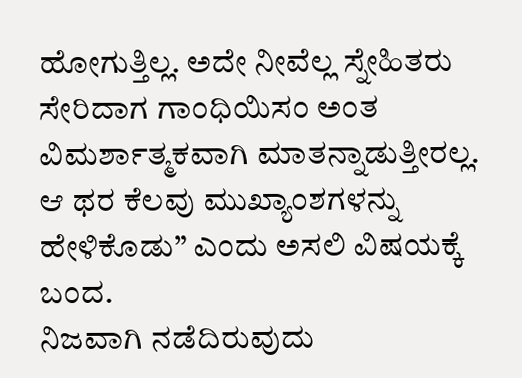ಹೋಗುತ್ತಿಲ್ಲ. ಅದೇ ನೀವೆಲ್ಲ ಸ್ನೇಹಿತರು ಸೇರಿದಾಗ ಗಾಂಧಿಯಿಸಂ ಅಂತ ವಿಮರ್ಶಾತ್ಮಕವಾಗಿ ಮಾತನ್ನಾಡುತ್ತೀರಲ್ಲ. ಆ ಥರ ಕೆಲವು ಮುಖ್ಯಾಂಶಗಳನ್ನು ಹೇಳಿಕೊಡು” ಎಂದು ಅಸಲಿ ವಿಷಯಕ್ಕೆ ಬಂದ.
ನಿಜವಾಗಿ ನಡೆದಿರುವುದು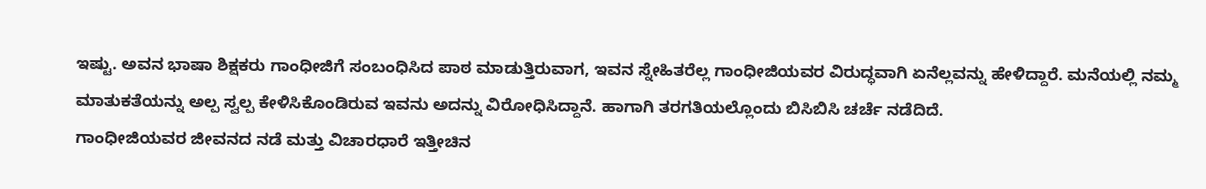ಇಷ್ಟು. ಅವನ ಭಾಷಾ ಶಿಕ್ಷಕರು ಗಾಂಧೀಜಿಗೆ ಸಂಬಂಧಿಸಿದ ಪಾಠ ಮಾಡುತ್ತಿರುವಾಗ, ಇವನ ಸ್ನೇಹಿತರೆಲ್ಲ ಗಾಂಧೀಜಿಯವರ ವಿರುದ್ಧವಾಗಿ ಏನೆಲ್ಲವನ್ನು ಹೇಳಿದ್ದಾರೆ. ಮನೆಯಲ್ಲಿ ನಮ್ಮ ಮಾತುಕತೆಯನ್ನು ಅಲ್ಪ ಸ್ವಲ್ಪ ಕೇಳಿಸಿಕೊಂಡಿರುವ ಇವನು ಅದನ್ನು ವಿರೋಧಿಸಿದ್ದಾನೆ. ಹಾಗಾಗಿ ತರಗತಿಯಲ್ಲೊಂದು ಬಿಸಿಬಿಸಿ ಚರ್ಚೆ ನಡೆದಿದೆ.
ಗಾಂಧೀಜಿಯವರ ಜೀವನದ ನಡೆ ಮತ್ತು ವಿಚಾರಧಾರೆ ಇತ್ತೀಚಿನ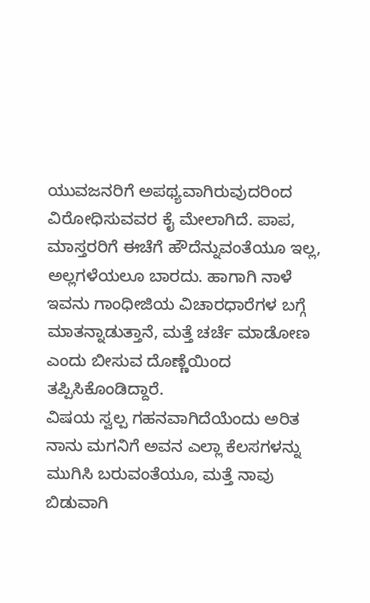ಯುವಜನರಿಗೆ ಅಪಥ್ಯವಾಗಿರುವುದರಿಂದ ವಿರೋಧಿಸುವವರ ಕೈ ಮೇಲಾಗಿದೆ. ಪಾಪ, ಮಾಸ್ತರರಿಗೆ ಈಚೆಗೆ ಹೌದೆನ್ನುವಂತೆಯೂ ಇಲ್ಲ, ಅಲ್ಲಗಳೆಯಲೂ ಬಾರದು. ಹಾಗಾಗಿ ನಾಳೆ ಇವನು ಗಾಂಧೀಜಿಯ ವಿಚಾರಧಾರೆಗಳ ಬಗ್ಗೆ ಮಾತನ್ನಾಡುತ್ತಾನೆ, ಮತ್ತೆ ಚರ್ಚೆ ಮಾಡೋಣ ಎಂದು ಬೀಸುವ ದೊಣ್ಣೆಯಿಂದ ತಪ್ಪಿಸಿಕೊಂಡಿದ್ದಾರೆ.
ವಿಷಯ ಸ್ವಲ್ಪ ಗಹನವಾಗಿದೆಯೆಂದು ಅರಿತ ನಾನು ಮಗನಿಗೆ ಅವನ ಎಲ್ಲಾ ಕೆಲಸಗಳನ್ನು ಮುಗಿಸಿ ಬರುವಂತೆಯೂ, ಮತ್ತೆ ನಾವು ಬಿಡುವಾಗಿ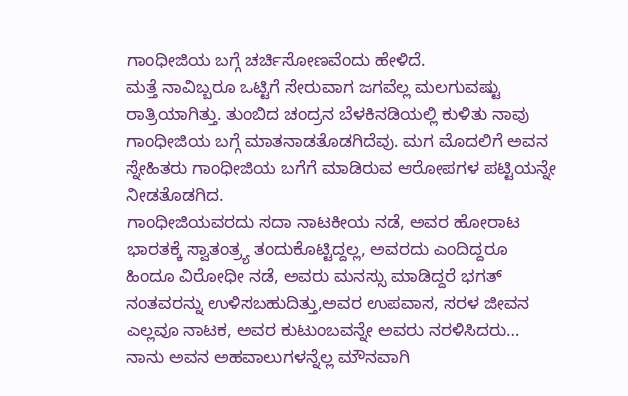ಗಾಂಧೀಜಿಯ ಬಗ್ಗೆ ಚರ್ಚಿಸೋಣವೆಂದು ಹೇಳಿದೆ.
ಮತ್ತೆ ನಾವಿಬ್ಬರೂ ಒಟ್ಟಿಗೆ ಸೇರುವಾಗ ಜಗವೆಲ್ಲ ಮಲಗುವಷ್ಟು ರಾತ್ರಿಯಾಗಿತ್ತು. ತುಂಬಿದ ಚಂದ್ರನ ಬೆಳಕಿನಡಿಯಲ್ಲಿ ಕುಳಿತು ನಾವು ಗಾಂಧೀಜಿಯ ಬಗ್ಗೆ ಮಾತನಾಡತೊಡಗಿದೆವು. ಮಗ ಮೊದಲಿಗೆ ಅವನ ಸ್ನೇಹಿತರು ಗಾಂಧೀಜಿಯ ಬಗೆಗೆ ಮಾಡಿರುವ ಆರೋಪಗಳ ಪಟ್ಟಿಯನ್ನೇ ನೀಡತೊಡಗಿದ.
ಗಾಂಧೀಜಿಯವರದು ಸದಾ ನಾಟಕೀಯ ನಡೆ, ಅವರ ಹೋರಾಟ ಭಾರತಕ್ಕೆ ಸ್ವಾತಂತ್ರ್ಯ ತಂದುಕೊಟ್ಟಿದ್ದಲ್ಲ, ಅವರದು ಎಂದಿದ್ದರೂ ಹಿಂದೂ ವಿರೋಧೀ ನಡೆ, ಅವರು ಮನಸ್ಸು ಮಾಡಿದ್ದರೆ ಭಗತ್ ನಂತವರನ್ನು ಉಳಿಸಬಹುದಿತ್ತು,ಅವರ ಉಪವಾಸ, ಸರಳ ಜೀವನ ಎಲ್ಲವೂ ನಾಟಕ, ಅವರ ಕುಟುಂಬವನ್ನೇ ಅವರು ನರಳಿಸಿದರು…
ನಾನು ಅವನ ಅಹವಾಲುಗಳನ್ನೆಲ್ಲ ಮೌನವಾಗಿ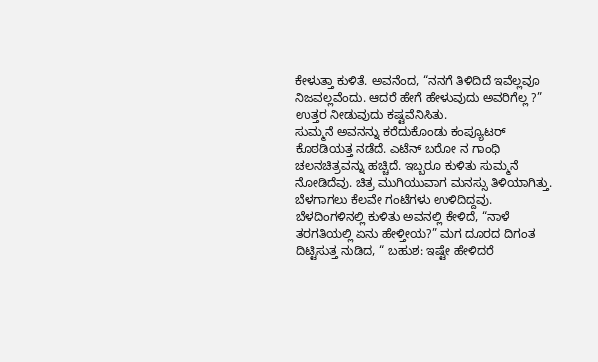ಕೇಳುತ್ತಾ ಕುಳಿತೆ. ಅವನೆಂದ, “ನನಗೆ ತಿಳಿದಿದೆ ಇವೆಲ್ಲವೂ ನಿಜವಲ್ಲವೆಂದು. ಆದರೆ ಹೇಗೆ ಹೇಳುವುದು ಅವರಿಗೆಲ್ಲ ?” ಉತ್ತರ ನೀಡುವುದು ಕಷ್ಟವೆನಿಸಿತು.
ಸುಮ್ಮನೆ ಅವನನ್ನು ಕರೆದುಕೊಂಡು ಕಂಪ್ಯೂಟರ್ ಕೊಠಡಿಯತ್ತ ನಡೆದೆ. ಎಟೆನ್ ಬರೋ ನ ಗಾಂಧಿ ಚಲನಚಿತ್ರವನ್ನು ಹಚ್ಚಿದೆ. ಇಬ್ಬರೂ ಕುಳಿತು ಸುಮ್ಮನೆ ನೋಡಿದೆವು. ಚಿತ್ರ ಮುಗಿಯುವಾಗ ಮನಸ್ಸು ತಿಳಿಯಾಗಿತ್ತು. ಬೆಳಗಾಗಲು ಕೆಲವೇ ಗಂಟೆಗಳು ಉಳಿದಿದ್ದವು.
ಬೆಳದಿಂಗಳಿನಲ್ಲಿ ಕುಳಿತು ಅವನಲ್ಲಿ ಕೇಳಿದೆ, “ನಾಳೆ ತರಗತಿಯಲ್ಲಿ ಏನು ಹೇಳ್ತೀಯ?” ಮಗ ದೂರದ ದಿಗಂತ ದಿಟ್ಟಿಸುತ್ತ ನುಡಿದ, “ ಬಹುಶ: ಇಷ್ಟೇ ಹೇಳಿದರೆ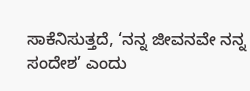ಸಾಕೆನಿಸುತ್ತದೆ, ‘ನನ್ನ ಜೀವನವೇ ನನ್ನ ಸಂದೇಶ’ ಎಂದು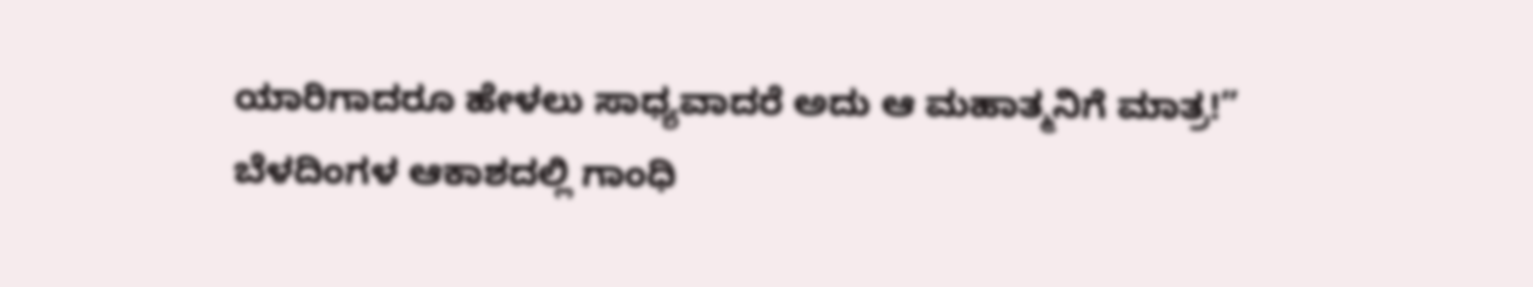ಯಾರಿಗಾದರೂ ಹೇಳಲು ಸಾಧ್ಯವಾದರೆ ಅದು ಆ ಮಹಾತ್ಮನಿಗೆ ಮಾತ್ರ!”
ಬೆಳದಿಂಗಳ ಆಕಾಶದಲ್ಲಿ ಗಾಂಧಿ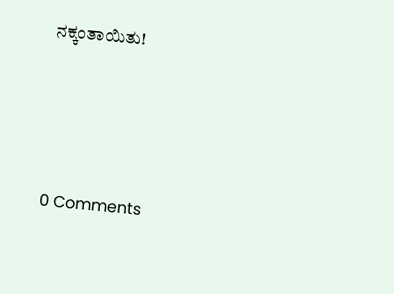ನಕ್ಕಂತಾಯಿತು!





0 Comments